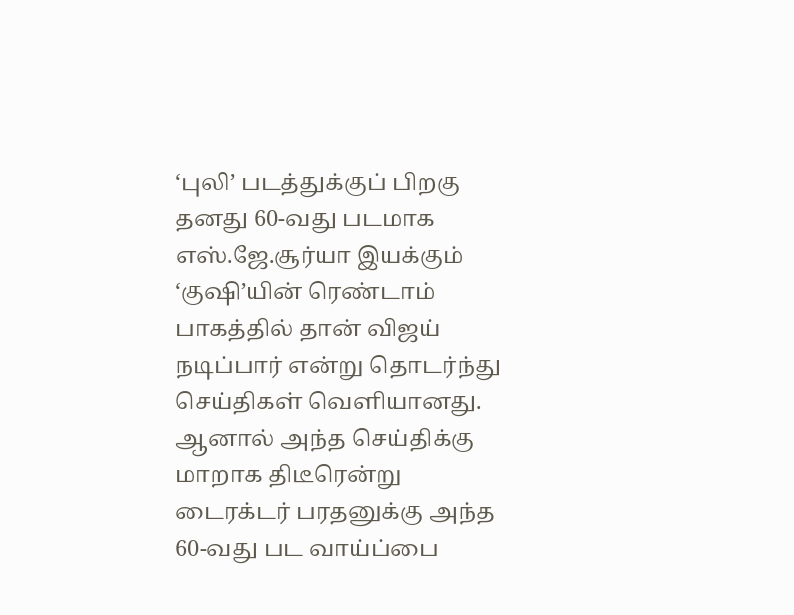‘புலி’ படத்துக்குப் பிறகு தனது 60-வது படமாக எஸ்.ஜே.சூர்யா இயக்கும் ‘குஷி’யின் ரெண்டாம் பாகத்தில் தான் விஜய் நடிப்பார் என்று தொடர்ந்து செய்திகள் வெளியானது.
ஆனால் அந்த செய்திக்கு மாறாக திடீரென்று டைரக்டர் பரதனுக்கு அந்த 60-வது பட வாய்ப்பை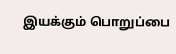இயக்கும் பொறுப்பை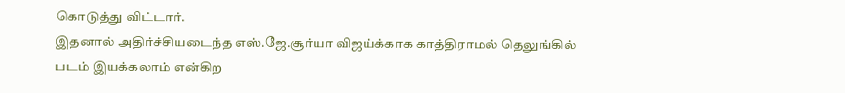கொடுத்து விட்டார்.
இதனால் அதிர்ச்சியடைந்த எஸ்.ஜே.சூர்யா விஜய்க்காக காத்திராமல் தெலுங்கில் படம் இயக்கலாம் என்கிற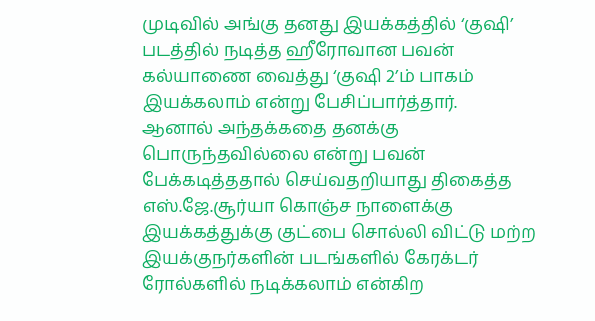முடிவில் அங்கு தனது இயக்கத்தில் ‘குஷி’ படத்தில் நடித்த ஹீரோவான பவன் கல்யாணை வைத்து ‘குஷி 2’ம் பாகம் இயக்கலாம் என்று பேசிப்பார்த்தார்.
ஆனால் அந்தக்கதை தனக்கு பொருந்தவில்லை என்று பவன் பேக்கடித்ததால் செய்வதறியாது திகைத்த எஸ்.ஜே.சூர்யா கொஞ்ச நாளைக்கு இயக்கத்துக்கு குட்பை சொல்லி விட்டு மற்ற இயக்குநர்களின் படங்களில் கேரக்டர் ரோல்களில் நடிக்கலாம் என்கிற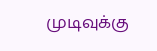முடிவுக்கு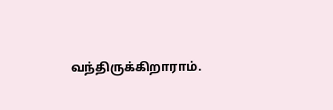வந்திருக்கிறாராம்.